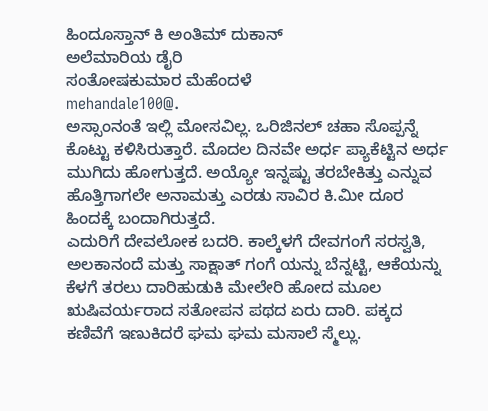ಹಿಂದೂಸ್ತಾನ್‌ ಕಿ ಅಂತಿಮ್‌ ದುಕಾನ್‌
ಅಲೆಮಾರಿಯ ಡೈರಿ
ಸಂತೋಷಕುಮಾರ ಮೆಹೆಂದಳೆ
mehandale100@.
ಅಸ್ಸಾಂನಂತೆ ಇಲ್ಲಿ ಮೋಸವಿಲ್ಲ. ಒರಿಜಿನಲ್ ಚಹಾ ಸೊಪ್ಪನ್ನೆ ಕೊಟ್ಟು ಕಳಿಸಿರುತ್ತಾರೆ. ಮೊದಲ ದಿನವೇ ಅರ್ಧ ಪ್ಯಾಕೆಟ್ಟಿನ ಅರ್ಧ ಮುಗಿದು ಹೋಗುತ್ತದೆ. ಅಯ್ಯೋ ಇನ್ನಷ್ಟು ತರಬೇಕಿತ್ತು ಎನ್ನುವ ಹೊತ್ತಿಗಾಗಲೇ ಅನಾಮತ್ತು ಎರಡು ಸಾವಿರ ಕಿ.ಮೀ ದೂರ ಹಿಂದಕ್ಕೆ ಬಂದಾಗಿರುತ್ತದೆ.
ಎದುರಿಗೆ ದೇವಲೋಕ ಬದರಿ. ಕಾಲ್ಕೆಳಗೆ ದೇವಗಂಗೆ ಸರಸ್ವತಿ, ಅಲಕಾನಂದೆ ಮತ್ತು ಸಾಕ್ಷಾತ್ ಗಂಗೆ ಯನ್ನು ಬೆನ್ನಟ್ಟಿ, ಆಕೆಯನ್ನು ಕೆಳಗೆ ತರಲು ದಾರಿಹುಡುಕಿ ಮೇಲೇರಿ ಹೋದ ಮೂಲ ಋಷಿವರ್ಯರಾದ ಸತೋಪನ ಪಥದ ಏರು ದಾರಿ. ಪಕ್ಕದ ಕಣಿವೆಗೆ ಇಣುಕಿದರೆ ಘಮ ಘಮ ಮಸಾಲೆ ಸ್ಮೆಲ್ಲು.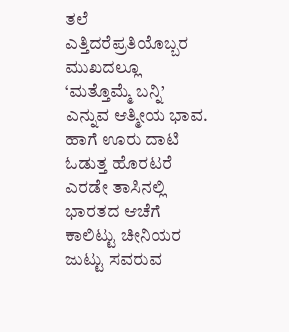ತಲೆ ಎತ್ತಿದರೆಪ್ರತಿಯೊಬ್ಬರ ಮುಖದಲ್ಲೂ ‘ಮತ್ತೊಮ್ಮೆ ಬನ್ನಿ’ ಎನ್ನುವ ಆತ್ಮೀಯ ಭಾವ.
ಹಾಗೆ ಊರು ದಾಟಿ ಓಡುತ್ತ ಹೊರಟರೆ ಎರಡೇ ತಾಸಿನಲ್ಲಿ ಭಾರತದ ಆಚೆಗೆ ಕಾಲಿಟ್ಟು ಚೀನಿಯರ ಜುಟ್ಟು ಸವರುವ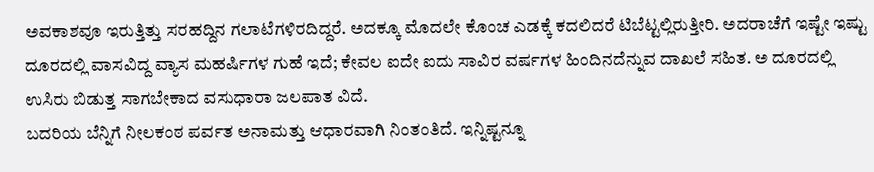ಅವಕಾಶವೂ ಇರುತ್ತಿತ್ತು ಸರಹದ್ದಿನ ಗಲಾಟೆಗಳಿರದಿದ್ದರೆ. ಅದಕ್ಕೂ ಮೊದಲೇ ಕೊಂಚ ಎಡಕ್ಕೆ ಕದಲಿದರೆ ಟಿಬೆಟ್ಟಲ್ಲಿರುತ್ತೀರಿ. ಅದರಾಚೆಗೆ ಇಷ್ಟೇ ಇಷ್ಟು ದೂರದಲ್ಲಿ ವಾಸವಿದ್ದ ವ್ಯಾಸ ಮಹರ್ಷಿಗಳ ಗುಹೆ ಇದೆ; ಕೇವಲ ಐದೇ ಐದು ಸಾವಿರ ವರ್ಷಗಳ ಹಿಂದಿನದೆನ್ನುವ ದಾಖಲೆ ಸಹಿತ. ಅ ದೂರದಲ್ಲಿ ಉಸಿರು ಬಿಡುತ್ತ ಸಾಗಬೇಕಾದ ವಸುಧಾರಾ ಜಲಪಾತ ವಿದೆ.
ಬದರಿಯ ಬೆನ್ನಿಗೆ ನೀಲಕಂಠ ಪರ್ವತ ಅನಾಮತ್ತು ಆಧಾರವಾಗಿ ನಿಂತಂತಿದೆ. ಇನ್ನಿಷ್ಟನ್ನೂ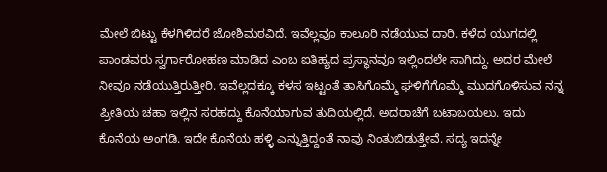ಮೇಲೆ ಬಿಟ್ಟು ಕೆಳಗಿಳಿದರೆ ಜೋಶಿಮಠವಿದೆ. ಇವೆಲ್ಲವೂ ಕಾಲೂರಿ ನಡೆಯುವ ದಾರಿ. ಕಳೆದ ಯುಗದಲ್ಲಿ ಪಾಂಡವರು ಸ್ವರ್ಗಾರೋಹಣ ಮಾಡಿದ ಎಂಬ ಐತಿಹ್ಯದ ಪ್ರಸ್ಥಾನವೂ ಇಲ್ಲಿಂದಲೇ ಸಾಗಿದ್ದು. ಅದರ ಮೇಲೆ ನೀವೂ ನಡೆಯುತ್ತಿರುತ್ತೀರಿ. ಇವೆಲ್ಲದಕ್ಕೂ ಕಳಸ ಇಟ್ಟಂತೆ ತಾಸಿಗೊಮ್ಮೆ ಘಳಿಗೆಗೊಮ್ಮೆ ಮುದಗೊಳಿಸುವ ನನ್ನ ಪ್ರೀತಿಯ ಚಹಾ ಇಲ್ಲಿನ ಸರಹದ್ದು ಕೊನೆಯಾಗುವ ತುದಿಯಲ್ಲಿದೆ. ಅದರಾಚೆಗೆ ಬಟಾಬಯಲು. ಇದು ಕೊನೆಯ ಅಂಗಡಿ. ಇದೇ ಕೊನೆಯ ಹಳ್ಳಿ ಎನ್ನುತ್ತಿದ್ದಂತೆ ನಾವು ನಿಂತುಬಿಡುತ್ತೇವೆ. ಸದ್ಯ ಇದನ್ನೇ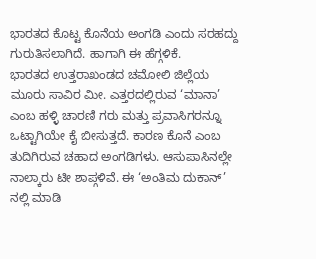ಭಾರತದ ಕೊಟ್ಟ ಕೊನೆಯ ಅಂಗಡಿ ಎಂದು ಸರಹದ್ದು ಗುರುತಿಸಲಾಗಿದೆ. ಹಾಗಾಗಿ ಈ ಹೆಗ್ಗಳಿಕೆ.
ಭಾರತದ ಉತ್ತರಾಖಂಡದ ಚಮೋಲಿ ಜಿಲ್ಲೆಯ ಮೂರು ಸಾವಿರ ಮೀ. ಎತ್ತರದಲ್ಲಿರುವ ‘ಮಾನಾ’ ಎಂಬ ಹಳ್ಳಿ ಚಾರಣಿ ಗರು ಮತ್ತು ಪ್ರವಾಸಿಗರನ್ನೂ ಒಟ್ಟಾಗಿಯೇ ಕೈ ಬೀಸುತ್ತದೆ. ಕಾರಣ ಕೊನೆ ಎಂಬ ತುದಿಗಿರುವ ಚಹಾದ ಅಂಗಡಿಗಳು. ಆಸುಪಾಸಿನಲ್ಲೇ ನಾಲ್ಕಾರು ಟೀ ಶಾಪ್ಗಳಿವೆ. ಈ ‘ಅಂತಿಮ ದುಕಾನ್’ ನಲ್ಲಿ ಮಾಡಿ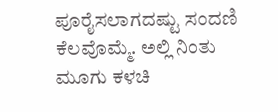ಪೂರೈಸಲಾಗದಷ್ಟು ಸಂದಣಿ ಕೆಲವೊಮ್ಮೆ. ಅಲ್ಲಿ ನಿಂತು ಮೂಗು ಕಳಚಿ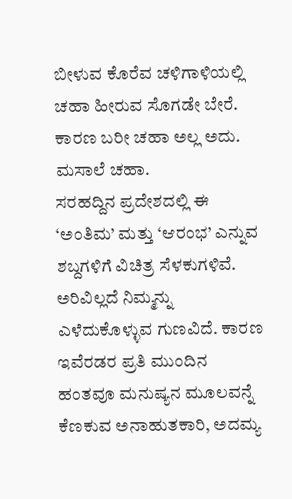ಬೀಳುವ ಕೊರೆವ ಚಳಿಗಾಳಿಯಲ್ಲಿ ಚಹಾ ಹೀರುವ ಸೊಗಡೇ ಬೇರೆ. ಕಾರಣ ಬರೀ ಚಹಾ ಅಲ್ಲ ಅದು. ಮಸಾಲೆ ಚಹಾ.
ಸರಹದ್ದಿನ ಪ್ರದೇಶದಲ್ಲಿ ಈ ‘ಅಂತಿಮ’ ಮತ್ತು ‘ಆರಂಭ’ ಎನ್ನುವ ಶಬ್ದಗಳಿಗೆ ವಿಚಿತ್ರ ಸೆಳಕುಗಳಿವೆ. ಅರಿವಿಲ್ಲದೆ ನಿಮ್ಮನ್ನು ಎಳೆದುಕೊಳ್ಳುವ ಗುಣವಿದೆ. ಕಾರಣ ಇವೆರಡರ ಪ್ರತಿ ಮುಂದಿನ ಹಂತವೂ ಮನುಷ್ಯನ ಮೂಲವನ್ನೆ ಕೆಣಕುವ ಅನಾಹುತಕಾರಿ, ಅದಮ್ಯ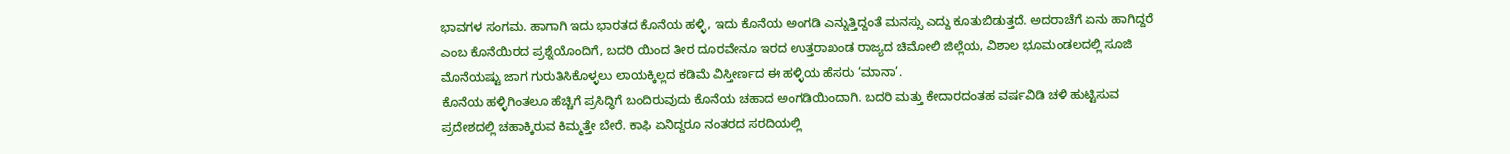ಭಾವಗಳ ಸಂಗಮ. ಹಾಗಾಗಿ ಇದು ಭಾರತದ ಕೊನೆಯ ಹಳ್ಳಿ, ಇದು ಕೊನೆಯ ಅಂಗಡಿ ಎನ್ನುತ್ತಿದ್ದಂತೆ ಮನಸ್ಸು ಎದ್ದು ಕೂತುಬಿಡುತ್ತದೆ. ಅದರಾಚೆಗೆ ಏನು ಹಾಗಿದ್ದರೆ ಎಂಬ ಕೊನೆಯಿರದ ಪ್ರಶ್ನೆಯೊಂದಿಗೆ, ಬದರಿ ಯಿಂದ ತೀರ ದೂರವೇನೂ ಇರದ ಉತ್ತರಾಖಂಡ ರಾಜ್ಯದ ಚಿಮೋಲಿ ಜಿಲ್ಲೆಯ, ವಿಶಾಲ ಭೂಮಂಡಲದಲ್ಲಿ ಸೂಜಿ ಮೊನೆಯಷ್ಟು ಜಾಗ ಗುರುತಿಸಿಕೊಳ್ಳಲು ಲಾಯಕ್ಕಿಲ್ಲದ ಕಡಿಮೆ ವಿಸ್ತೀರ್ಣದ ಈ ಹಳ್ಳಿಯ ಹೆಸರು ‘ಮಾನಾ’.
ಕೊನೆಯ ಹಳ್ಳಿಗಿಂತಲೂ ಹೆಚ್ಚಿಗೆ ಪ್ರಸಿದ್ಧಿಗೆ ಬಂದಿರುವುದು ಕೊನೆಯ ಚಹಾದ ಅಂಗಡಿಯಿಂದಾಗಿ. ಬದರಿ ಮತ್ತು ಕೇದಾರದಂತಹ ವರ್ಷವಿಡಿ ಚಳಿ ಹುಟ್ಟಿಸುವ ಪ್ರದೇಶದಲ್ಲಿ ಚಹಾಕ್ಕಿರುವ ಕಿಮ್ಮತ್ತೇ ಬೇರೆ. ಕಾಫಿ ಏನಿದ್ದರೂ ನಂತರದ ಸರದಿಯಲ್ಲಿ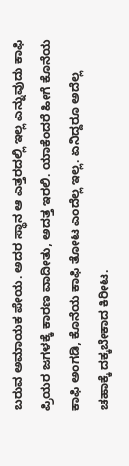ಬರುವ ಅಮಾಯಕ ಪೇಯ. ಅದರ ಸ್ಥಾನ ಆ ಎತ್ತರದಲ್ಲಿ ಇಲ್ಲ ಎನ್ನುವುದು ಕಾಫಿ ಪ್ರಿಯರ ಜಗಳಕ್ಕೆ ಕಾರಣ ವಾದೀತು, ಅದತ್ತ ಇರಲಿ. ಯಾಕೆಂದರೆ ಹೀಗೆ ಕೊನೆಯ ಕಾಫಿ ಅಂಗಡಿ, ಕೊನೆಯ ಕಾಫಿ ತೋಟ ಎಂದೆಲ್ಲ ಇಲ್ಲ. ಏನಿದ್ದರೂ ಅದೆಲ್ಲ ಚಹಾಕ್ಕೆ ದಕ್ಕಬೇಕಾದ ಕಿರೀಟ.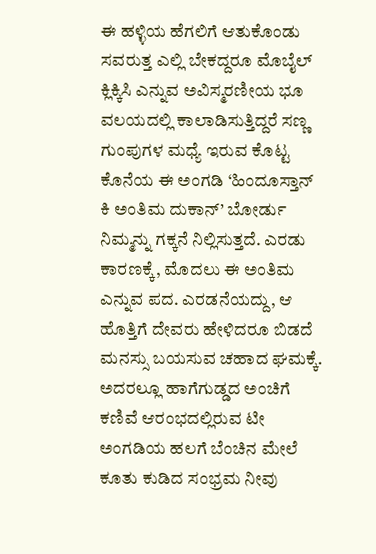ಈ ಹಳ್ಳಿಯ ಹೆಗಲಿಗೆ ಆತುಕೊಂಡು ಸವರುತ್ತ ಎಲ್ಲಿ ಬೇಕದ್ದರೂ ಮೊಬೈಲ್ ಕ್ಲಿಕ್ಕಿಸಿ ಎನ್ನುವ ಅವಿಸ್ಮರಣೀಯ ಭೂ ವಲಯದಲ್ಲಿ ಕಾಲಾಡಿಸುತ್ತಿದ್ದರೆ ಸಣ್ಣ ಗುಂಪುಗಳ ಮಧ್ಯೆ ಇರುವ ಕೊಟ್ಟ ಕೊನೆಯ ಈ ಅಂಗಡಿ ‘ಹಿಂದೂಸ್ತಾನ್ ಕಿ ಅಂತಿಮ ದುಕಾನ್’ ಬೋರ್ಡು ನಿಮ್ಮನ್ನು ಗಕ್ಕನೆ ನಿಲ್ಲಿಸುತ್ತದೆ. ಎರಡು ಕಾರಣಕ್ಕೆ, ಮೊದಲು ಈ ಅಂತಿಮ ಎನ್ನುವ ಪದ. ಎರಡನೆಯದ್ದು, ಆ ಹೊತ್ತಿಗೆ ದೇವರು ಹೇಳಿದರೂ ಬಿಡದೆ ಮನಸ್ಸು ಬಯಸುವ ಚಹಾದ ಘಮಕ್ಕೆ. ಅದರಲ್ಲೂ ಹಾಗೆಗುಡ್ಡದ ಅಂಚಿಗೆ ಕಣಿವೆ ಆರಂಭದಲ್ಲಿರುವ ಟೀ ಅಂಗಡಿಯ ಹಲಗೆ ಬೆಂಚಿನ ಮೇಲೆ ಕೂತು ಕುಡಿದ ಸಂಭ್ರಮ ನೀವು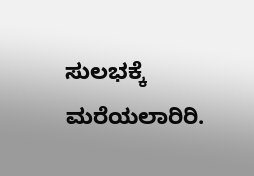ಸುಲಭಕ್ಕೆ ಮರೆಯಲಾರಿರಿ.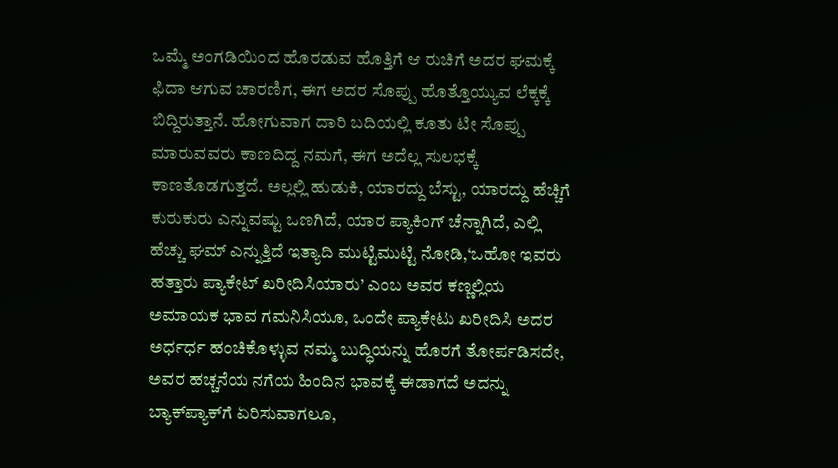ಒಮ್ಮೆ ಅಂಗಡಿಯಿಂದ ಹೊರಡುವ ಹೊತ್ತಿಗೆ ಆ ರುಚಿಗೆ ಅದರ ಘಮಕ್ಕೆ ಫಿದಾ ಆಗುವ ಚಾರಣಿಗ, ಈಗ ಅದರ ಸೊಪ್ಪು ಹೊತ್ತೊಯ್ಯುವ ಲೆಕ್ಕಕ್ಕೆ ಬಿದ್ದಿರುತ್ತಾನೆ. ಹೋಗುವಾಗ ದಾರಿ ಬದಿಯಲ್ಲಿ ಕೂತು ಟೀ ಸೊಪ್ಪು ಮಾರುವವರು ಕಾಣದಿದ್ದ ನಮಗೆ, ಈಗ ಅದೆಲ್ಲ ಸುಲಭಕ್ಕೆ ಕಾಣತೊಡಗುತ್ತದೆ. ಅಲ್ಲಲ್ಲಿ ಹುಡುಕಿ, ಯಾರದ್ದು ಬೆಸ್ಟು, ಯಾರದ್ದು ಹೆಚ್ಚಿಗೆ ಕುರುಕುರು ಎನ್ನುವಷ್ಟು ಒಣಗಿದೆ, ಯಾರ ಪ್ಯಾಕಿಂಗ್ ಚೆನ್ನಾಗಿದೆ, ಎಲ್ಲಿ ಹೆಚ್ಚು ಘಮ್ ಎನ್ನುತ್ತಿದೆ ಇತ್ಯಾದಿ ಮುಟ್ಟಿಮುಟ್ಟಿ ನೋಡಿ,‘ಒಹೋ ಇವರು ಹತ್ತಾರು ಪ್ಯಾಕೇಟ್ ಖರೀದಿಸಿಯಾರು’ ಎಂಬ ಅವರ ಕಣ್ಣಲ್ಲಿಯ ಅಮಾಯಕ ಭಾವ ಗಮನಿಸಿಯೂ, ಒಂದೇ ಪ್ಯಾಕೇಟು ಖರೀದಿಸಿ ಅದರ ಅರ್ಧರ್ಧ ಹಂಚಿಕೊಳ್ಳುವ ನಮ್ಮ ಬುದ್ಧಿಯನ್ನು ಹೊರಗೆ ತೋರ್ಪಡಿಸದೇ, ಅವರ ಹಚ್ಚನೆಯ ನಗೆಯ ಹಿಂದಿನ ಭಾವಕ್ಕೆ ಈಡಾಗದೆ ಅದನ್ನು ಬ್ಯಾಕ್‌ಪ್ಯಾಕ್‌ಗೆ ಏರಿಸುವಾಗಲೂ,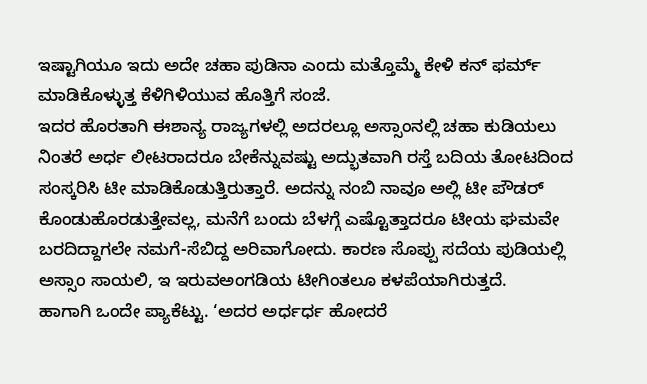ಇಷ್ಟಾಗಿಯೂ ಇದು ಅದೇ ಚಹಾ ಪುಡಿನಾ ಎಂದು ಮತ್ತೊಮ್ಮೆ ಕೇಳಿ ಕನ್ ಫರ್ಮ್ ಮಾಡಿಕೊಳ್ಳುತ್ತ ಕೆಳಿಗಿಳಿಯುವ ಹೊತ್ತಿಗೆ ಸಂಜೆ.
ಇದರ ಹೊರತಾಗಿ ಈಶಾನ್ಯ ರಾಜ್ಯಗಳಲ್ಲಿ ಅದರಲ್ಲೂ ಅಸ್ಸಾಂನಲ್ಲಿ ಚಹಾ ಕುಡಿಯಲು ನಿಂತರೆ ಅರ್ಧ ಲೀಟರಾದರೂ ಬೇಕೆನ್ನುವಷ್ಟು ಅದ್ಭುತವಾಗಿ ರಸ್ತೆ ಬದಿಯ ತೋಟದಿಂದ ಸಂಸ್ಕರಿಸಿ ಟೀ ಮಾಡಿಕೊಡುತ್ತಿರುತ್ತಾರೆ. ಅದನ್ನು ನಂಬಿ ನಾವೂ ಅಲ್ಲಿ ಟೀ ಪೌಡರ್ ಕೊಂಡುಹೊರಡುತ್ತೇವಲ್ಲ, ಮನೆಗೆ ಬಂದು ಬೆಳಗ್ಗೆ ಎಷ್ಟೊತ್ತಾದರೂ ಟೀಯ ಘಮವೇ ಬರದಿದ್ದಾಗಲೇ ನಮಗೆ-ಸೆಬಿದ್ದ ಅರಿವಾಗೋದು. ಕಾರಣ ಸೊಪ್ಪು ಸದೆಯ ಪುಡಿಯಲ್ಲಿ ಅಸ್ಸಾಂ ಸಾಯಲಿ, ಇ ಇರುವಅಂಗಡಿಯ ಟೀಗಿಂತಲೂ ಕಳಪೆಯಾಗಿರುತ್ತದೆ.
ಹಾಗಾಗಿ ಒಂದೇ ಪ್ಯಾಕೆಟ್ಟು. ‘ಅದರ ಅರ್ಧರ್ಧ ಹೋದರೆ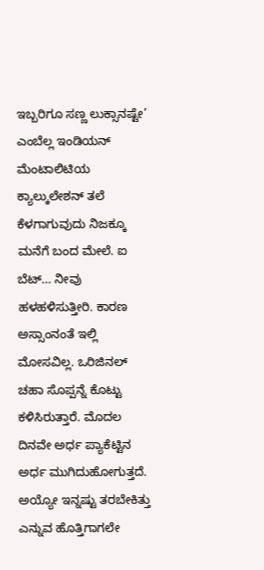ಇಬ್ಬರಿಗೂ ಸಣ್ಣ ಲುಕ್ಸಾನಷ್ಟೇ’ ಎಂಬೆಲ್ಲ ಇಂಡಿಯನ್ ಮೆಂಟಾಲಿಟಿಯ ಕ್ಯಾಲ್ಕುಲೇಶನ್ ತಲೆ ಕೆಳಗಾಗುವುದು ನಿಜಕ್ಕೂ ಮನೆಗೆ ಬಂದ ಮೇಲೆ. ಐ ಬೆಟ್… ನೀವು ಹಳಹಳಿಸುತ್ತೀರಿ. ಕಾರಣ ಅಸ್ಸಾಂನಂತೆ ಇಲ್ಲಿ ಮೋಸವಿಲ್ಲ. ಒರಿಜಿನಲ್ ಚಹಾ ಸೊಪ್ಪನ್ನೆ ಕೊಟ್ಟು ಕಳಿಸಿರುತ್ತಾರೆ. ಮೊದಲ ದಿನವೇ ಅರ್ಧ ಪ್ಯಾಕೆಟ್ಟಿನ ಅರ್ಧ ಮುಗಿದುಹೋಗುತ್ತದೆ. ಅಯ್ಯೋ ಇನ್ನಷ್ಟು ತರಬೇಕಿತ್ತು ಎನ್ನುವ ಹೊತ್ತಿಗಾಗಲೇ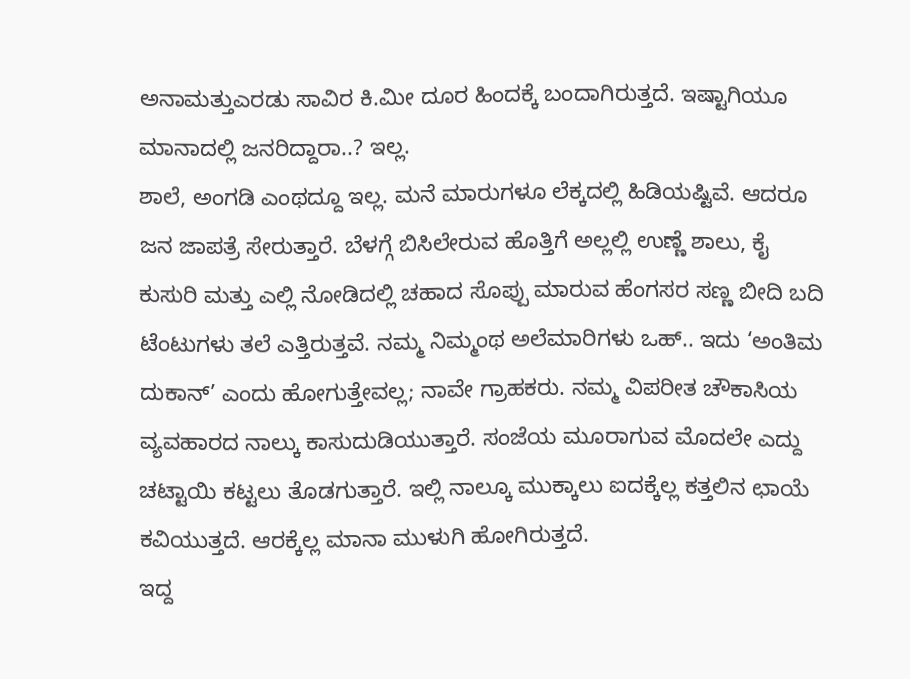ಅನಾಮತ್ತುಎರಡು ಸಾವಿರ ಕಿ.ಮೀ ದೂರ ಹಿಂದಕ್ಕೆ ಬಂದಾಗಿರುತ್ತದೆ. ಇಷ್ಟಾಗಿಯೂ ಮಾನಾದಲ್ಲಿ ಜನರಿದ್ದಾರಾ..? ಇಲ್ಲ.
ಶಾಲೆ, ಅಂಗಡಿ ಎಂಥದ್ದೂ ಇಲ್ಲ. ಮನೆ ಮಾರುಗಳೂ ಲೆಕ್ಕದಲ್ಲಿ ಹಿಡಿಯಷ್ಟಿವೆ. ಆದರೂ ಜನ ಜಾಪತ್ರೆ ಸೇರುತ್ತಾರೆ. ಬೆಳಗ್ಗೆ ಬಿಸಿಲೇರುವ ಹೊತ್ತಿಗೆ ಅಲ್ಲಲ್ಲಿ ಉಣ್ಣೆ ಶಾಲು, ಕೈ ಕುಸುರಿ ಮತ್ತು ಎಲ್ಲಿ ನೋಡಿದಲ್ಲಿ ಚಹಾದ ಸೊಪ್ಪು ಮಾರುವ ಹೆಂಗಸರ ಸಣ್ಣ ಬೀದಿ ಬದಿ ಟೆಂಟುಗಳು ತಲೆ ಎತ್ತಿರುತ್ತವೆ. ನಮ್ಮ ನಿಮ್ಮಂಥ ಅಲೆಮಾರಿಗಳು ಒಹ್.. ಇದು ‘ಅಂತಿಮ ದುಕಾನ್’ ಎಂದು ಹೋಗುತ್ತೇವಲ್ಲ; ನಾವೇ ಗ್ರಾಹಕರು. ನಮ್ಮ ವಿಪರೀತ ಚೌಕಾಸಿಯ ವ್ಯವಹಾರದ ನಾಲ್ಕು ಕಾಸುದುಡಿಯುತ್ತಾರೆ. ಸಂಜೆಯ ಮೂರಾಗುವ ಮೊದಲೇ ಎದ್ದು ಚಟ್ಟಾಯಿ ಕಟ್ಟಲು ತೊಡಗುತ್ತಾರೆ. ಇಲ್ಲಿ ನಾಲ್ಕೂ ಮುಕ್ಕಾಲು ಐದಕ್ಕೆಲ್ಲ ಕತ್ತಲಿನ ಛಾಯೆ ಕವಿಯುತ್ತದೆ. ಆರಕ್ಕೆಲ್ಲ ಮಾನಾ ಮುಳುಗಿ ಹೋಗಿರುತ್ತದೆ.
ಇದ್ದ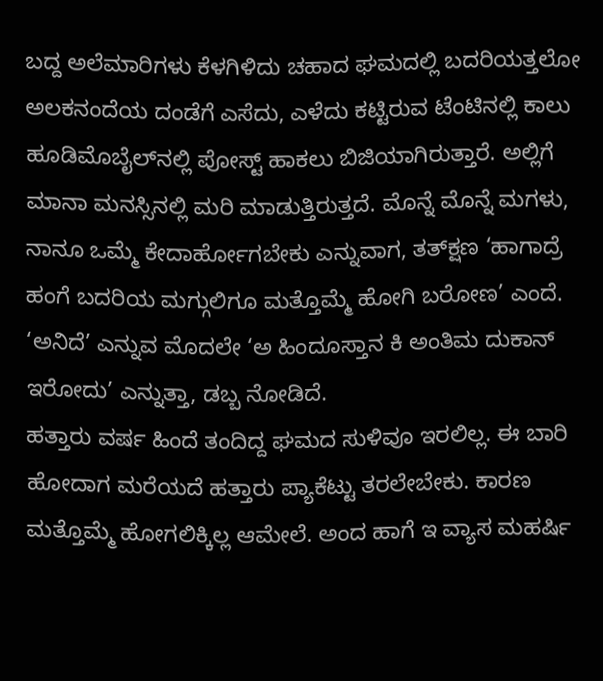ಬದ್ದ ಅಲೆಮಾರಿಗಳು ಕೆಳಗಿಳಿದು ಚಹಾದ ಘಮದಲ್ಲಿ ಬದರಿಯತ್ತಲೋ ಅಲಕನಂದೆಯ ದಂಡೆಗೆ ಎಸೆದು, ಎಳೆದು ಕಟ್ಟಿರುವ ಟೆಂಟಿನಲ್ಲಿ ಕಾಲು ಹೂಡಿಮೊಬೈಲ್‌ನಲ್ಲಿ ಪೋಸ್ಟ್ ಹಾಕಲು ಬಿಜಿಯಾಗಿರುತ್ತಾರೆ. ಅಲ್ಲಿಗೆ ಮಾನಾ ಮನಸ್ಸಿನಲ್ಲಿ ಮರಿ ಮಾಡುತ್ತಿರುತ್ತದೆ. ಮೊನ್ನೆ ಮೊನ್ನೆ ಮಗಳು, ನಾನೂ ಒಮ್ಮೆ ಕೇದಾರ್ಹೋಗಬೇಕು ಎನ್ನುವಾಗ, ತತ್‌ಕ್ಷಣ ‘ಹಾಗಾದ್ರೆ ಹಂಗೆ ಬದರಿಯ ಮಗ್ಗುಲಿಗೂ ಮತ್ತೊಮ್ಮೆ ಹೋಗಿ ಬರೋಣ’ ಎಂದೆ. ‘ಅನಿದೆ’ ಎನ್ನುವ ಮೊದಲೇ ‘ಅ ಹಿಂದೂಸ್ತಾನ ಕಿ ಅಂತಿಮ ದುಕಾನ್ ಇರೋದು’ ಎನ್ನುತ್ತಾ, ಡಬ್ಬ ನೋಡಿದೆ.
ಹತ್ತಾರು ವರ್ಷ ಹಿಂದೆ ತಂದಿದ್ದ ಘಮದ ಸುಳಿವೂ ಇರಲಿಲ್ಲ. ಈ ಬಾರಿ ಹೋದಾಗ ಮರೆಯದೆ ಹತ್ತಾರು ಪ್ಯಾಕೆಟ್ಟು ತರಲೇಬೇಕು. ಕಾರಣ ಮತ್ತೊಮ್ಮೆ ಹೋಗಲಿಕ್ಕಿಲ್ಲ ಆಮೇಲೆ. ಅಂದ ಹಾಗೆ ಇ ವ್ಯಾಸ ಮಹರ್ಷಿ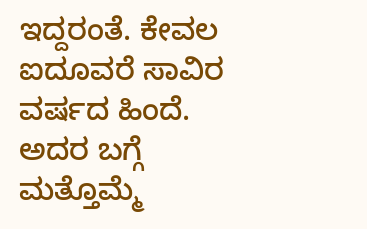ಇದ್ದರಂತೆ. ಕೇವಲ ಐದೂವರೆ ಸಾವಿರ ವರ್ಷದ ಹಿಂದೆ. ಅದರ ಬಗ್ಗೆ ಮತ್ತೊಮ್ಮೆ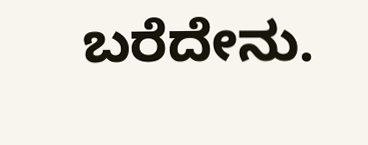ಬರೆದೇನು.